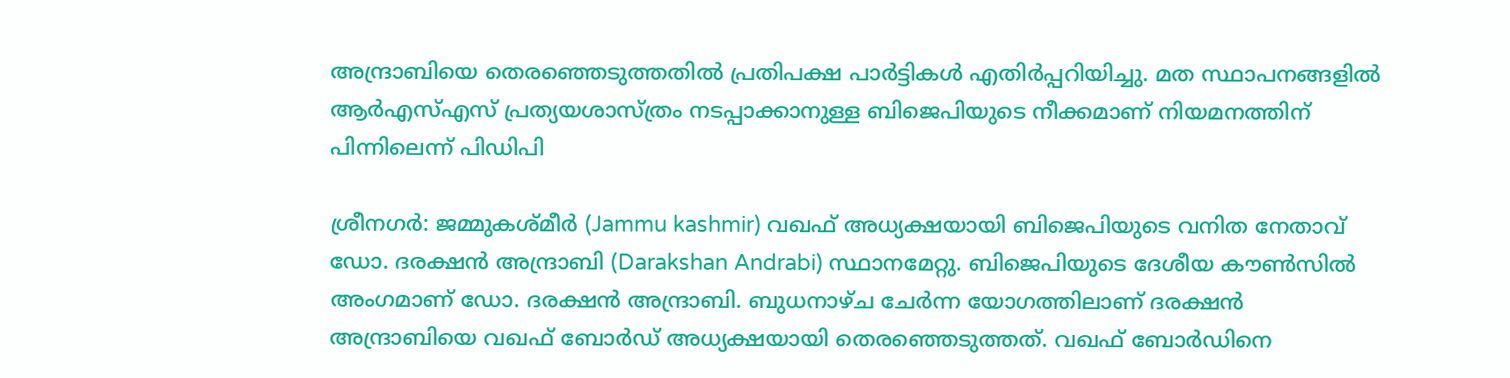അന്ദ്രാബിയെ തെരഞ്ഞെടുത്തതില്‍ പ്രതിപക്ഷ പാര്‍ട്ടികള്‍ എതിര്‍പ്പറിയിച്ചു. മത സ്ഥാപനങ്ങളില്‍ ആര്‍എസ്എസ് പ്രത്യയശാസ്ത്രം നടപ്പാക്കാനുള്ള ബിജെപിയുടെ നീക്കമാണ് നിയമനത്തിന് പിന്നിലെന്ന് പിഡിപി

ശ്രീനഗര്‍: ജമ്മുകശ്മീര്‍ (Jammu kashmir) വഖഫ് അധ്യക്ഷയായി ബിജെപിയുടെ വനിത നേതാവ് ഡോ. ദരക്ഷന്‍ അന്ദ്രാബി (Darakshan Andrabi) സ്ഥാനമേറ്റു. ബിജെപിയുടെ ദേശീയ കൗണ്‍സില്‍ അംഗമാണ് ഡോ. ദരക്ഷന്‍ അന്ദ്രാബി. ബുധനാഴ്ച ചേര്‍ന്ന യോഗത്തിലാണ് ദരക്ഷന്‍ അന്ദ്രാബിയെ വഖഫ് ബോര്‍ഡ് അധ്യക്ഷയായി തെരഞ്ഞെടുത്തത്. വഖഫ് ബോര്‍ഡിനെ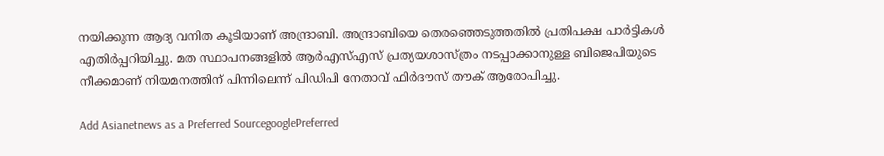നയിക്കുന്ന ആദ്യ വനിത കൂടിയാണ് അന്ദ്രാബി. അന്ദ്രാബിയെ തെരഞ്ഞെടുത്തതില്‍ പ്രതിപക്ഷ പാര്‍ട്ടികള്‍ എതിര്‍പ്പറിയിച്ചു. മത സ്ഥാപനങ്ങളില്‍ ആര്‍എസ്എസ് പ്രത്യയശാസ്ത്രം നടപ്പാക്കാനുള്ള ബിജെപിയുടെ നീക്കമാണ് നിയമനത്തിന് പിന്നിലെന്ന് പിഡിപി നേതാവ് ഫിര്‍ദൗസ് തൗക് ആരോപിച്ചു.

Add Asianetnews as a Preferred SourcegooglePreferred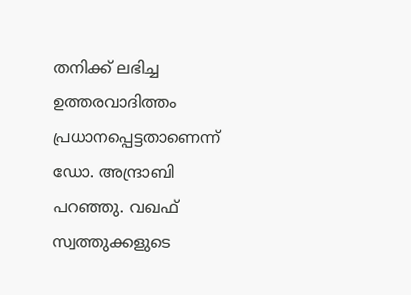തനിക്ക് ലഭിച്ച ഉത്തരവാദിത്തം പ്രധാനപ്പെട്ടതാണെന്ന് ഡോ. അന്ദ്രാബി പറഞ്ഞു. വഖഫ് സ്വത്തുക്കളുടെ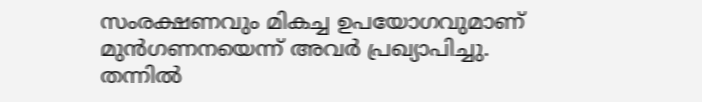സംരക്ഷണവും മികച്ച ഉപയോഗവുമാണ് മുന്‍ഗണനയെന്ന് അവര്‍ പ്രഖ്യാപിച്ചു. തന്നില്‍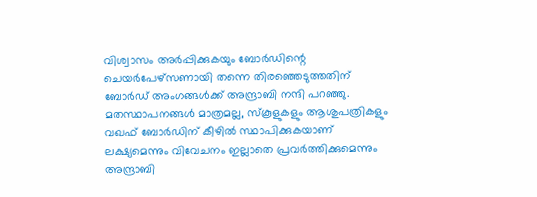വിശ്വാസം അര്‍പ്പിക്കുകയും ബോര്‍ഡിന്റെ ചെയര്‍പേഴ്സണായി തന്നെ തിരഞ്ഞെടുത്തതിന് ബോര്‍ഡ് അംഗങ്ങള്‍ക്ക് അന്ദ്രാബി നന്ദി പറഞ്ഞു. മതസ്ഥാപനങ്ങള്‍ മാത്രമല്ല, സ്‌കൂളുകളും ആശുപത്രികളും വഖഫ് ബോര്‍ഡിന് കീഴില്‍ സ്ഥാപിക്കുകയാണ് ലക്ഷ്യമെന്നും വിവേചനം ഇല്ലാതെ പ്രവര്‍ത്തിക്കുമെന്നും അന്ദ്രാബി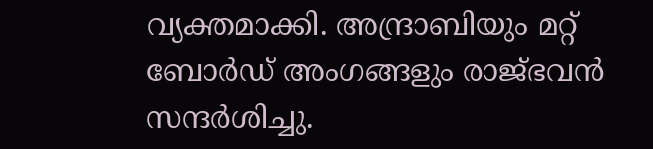വ്യക്തമാക്കി. അന്ദ്രാബിയും മറ്റ് ബോര്‍ഡ് അംഗങ്ങളും രാജ്ഭവന്‍ സന്ദര്‍ശിച്ചു.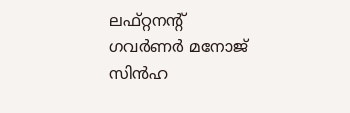ലഫ്റ്റനന്റ് ഗവര്‍ണര്‍ മനോജ് സിന്‍ഹ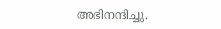അഭിനന്ദിച്ചു.